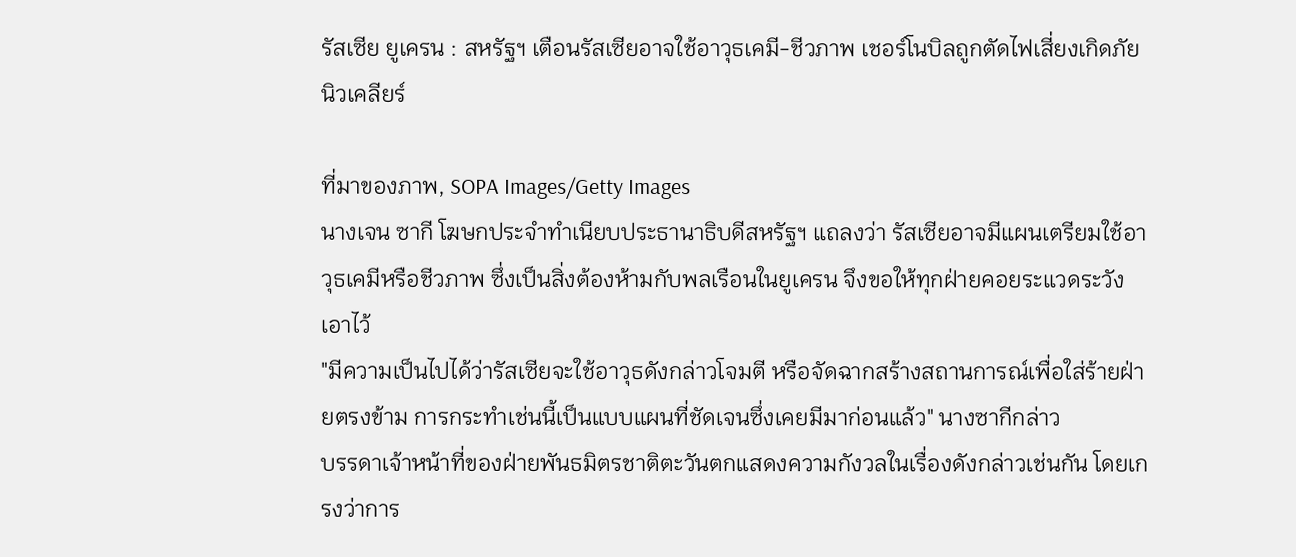รัสเซีย ยูเครน : สหรัฐฯ เตือนรัสเซียอาจใช้อาวุธเคมี-ชีวภาพ เชอร์โนบิลถูกตัดไฟเสี่ยงเกิดภัยนิวเคลียร์

ที่มาของภาพ, SOPA Images/Getty Images
นางเจน ซากี โฆษกประจำทำเนียบประธานาธิบดีสหรัฐฯ แถลงว่า รัสเซียอาจมีแผนเตรียมใช้อาวุธเคมีหรือชีวภาพ ซึ่งเป็นสิ่งต้องห้ามกับพลเรือนในยูเครน จึงขอให้ทุกฝ่ายคอยระแวดระวังเอาไว้
"มีความเป็นไปได้ว่ารัสเซียจะใช้อาวุธดังกล่าวโจมตี หรือจัดฉากสร้างสถานการณ์เพื่อใส่ร้ายฝ่ายตรงข้าม การกระทำเช่นนี้เป็นแบบแผนที่ชัดเจนซึ่งเคยมีมาก่อนแล้ว" นางซากีกล่าว
บรรดาเจ้าหน้าที่ของฝ่ายพันธมิตรชาติตะวันตกแสดงความกังวลในเรื่องดังกล่าวเช่นกัน โดยเกรงว่าการ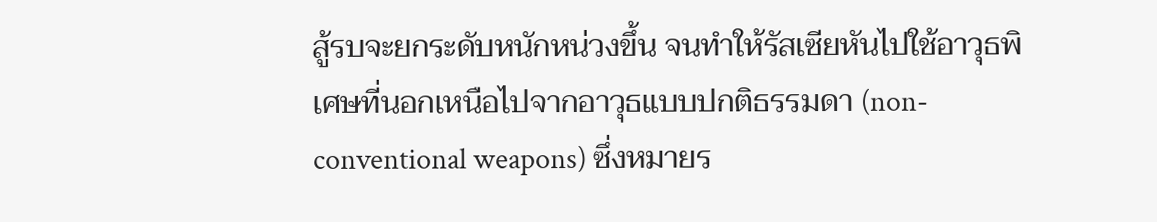สู้รบจะยกระดับหนักหน่วงขึ้น จนทำให้รัสเซียหันไปใช้อาวุธพิเศษที่นอกเหนือไปจากอาวุธแบบปกติธรรมดา (non-conventional weapons) ซึ่งหมายร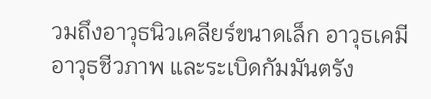วมถึงอาวุธนิวเคลียร์ขนาดเล็ก อาวุธเคมี อาวุธชีวภาพ และระเบิดกัมมันตรัง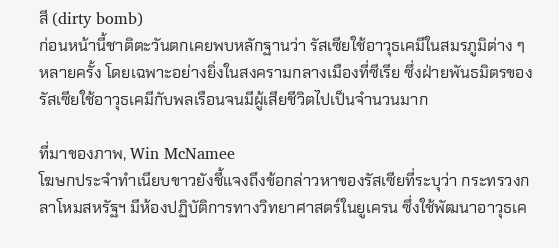สี (dirty bomb)
ก่อนหน้านี้ชาติตะวันตกเคยพบหลักฐานว่า รัสเซียใช้อาวุธเคมีในสมรภูมิต่าง ๆ หลายครั้ง โดยเฉพาะอย่างยิ่งในสงครามกลางเมืองที่ซีเรีย ซึ่งฝ่ายพันธมิตรของรัสเซียใช้อาวุธเคมีกับพลเรือนจนมีผู้เสียชีวิตไปเป็นจำนวนมาก

ที่มาของภาพ, Win McNamee
โฆษกประจำทำเนียบขาวยังชี้แจงถึงข้อกล่าวหาของรัสเซียที่ระบุว่า กระทรวงกลาโหมสหรัฐฯ มีห้องปฏิบัติการทางวิทยาศาสตร์ในยูเครน ซึ่งใช้พัฒนาอาวุธเค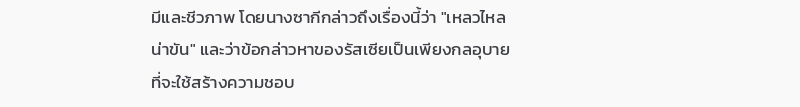มีและชีวภาพ โดยนางซากีกล่าวถึงเรื่องนี้ว่า "เหลวไหลน่าขัน" และว่าข้อกล่าวหาของรัสเซียเป็นเพียงกลอุบายที่จะใช้สร้างความชอบ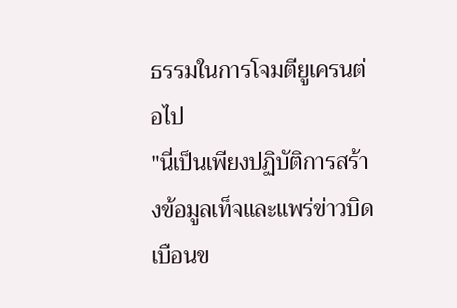ธรรมในการโจมตียูเครนต่อไป
"นี่เป็นเพียงปฏิบัติการสร้างข้อมูลเท็จและแพร่ข่าวบิดเบือนข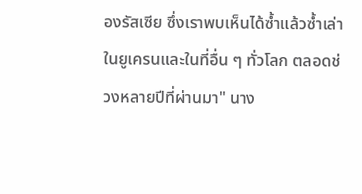องรัสเซีย ซึ่งเราพบเห็นได้ซ้ำแล้วซ้ำเล่าในยูเครนและในที่อื่น ๆ ทั่วโลก ตลอดช่วงหลายปีที่ผ่านมา" นาง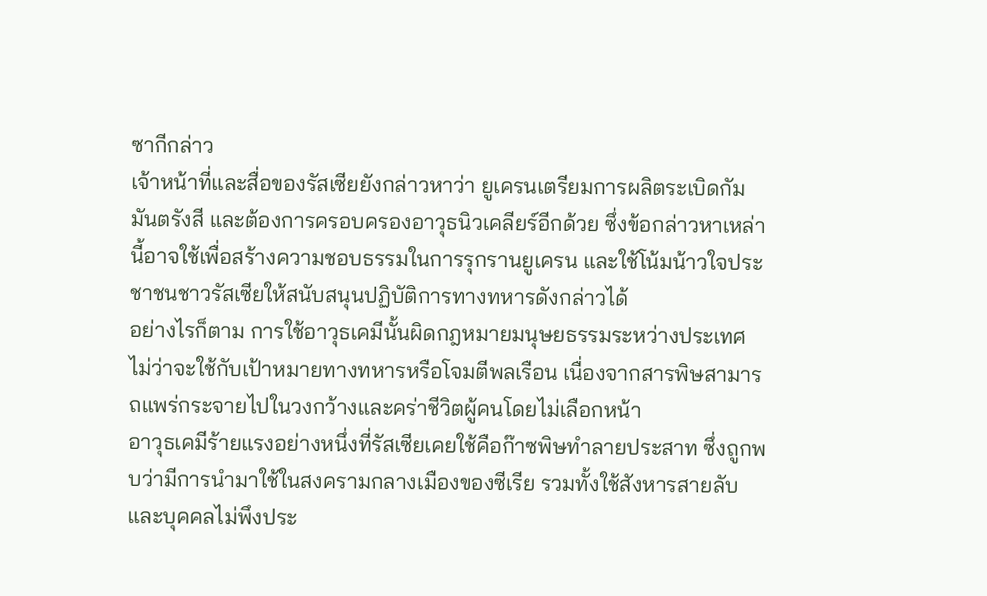ซากีกล่าว
เจ้าหน้าที่และสื่อของรัสเซียยังกล่าวหาว่า ยูเครนเตรียมการผลิตระเบิดกัมมันตรังสี และต้องการครอบครองอาวุธนิวเคลียร์อีกด้วย ซึ่งข้อกล่าวหาเหล่านี้อาจใช้เพื่อสร้างความชอบธรรมในการรุกรานยูเครน และใช้โน้มน้าวใจประชาชนชาวรัสเซียให้สนับสนุนปฏิบัติการทางทหารดังกล่าวได้
อย่างไรก็ตาม การใช้อาวุธเคมีนั้นผิดกฎหมายมนุษยธรรมระหว่างประเทศ ไม่ว่าจะใช้กับเป้าหมายทางทหารหรือโจมตีพลเรือน เนื่องจากสารพิษสามารถแพร่กระจายไปในวงกว้างและคร่าชีวิตผู้คนโดยไม่เลือกหน้า
อาวุธเคมีร้ายแรงอย่างหนึ่งที่รัสเซียเคยใช้คือก๊าซพิษทำลายประสาท ซึ่งถูกพบว่ามีการนำมาใช้ในสงครามกลางเมืองของซีเรีย รวมทั้งใช้สังหารสายลับและบุคคลไม่พึงประ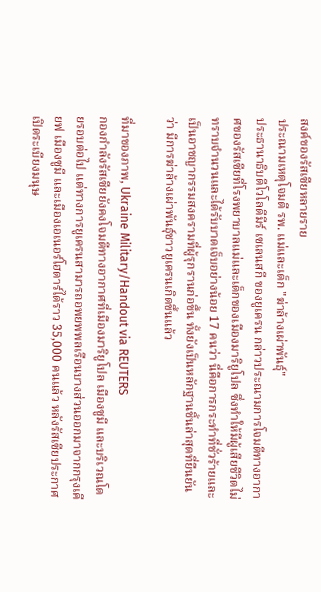สงค์ของรัสเซียหลายราย
ประณามเหตุโจมตี รพ. แม่และเด็ก "ฆ่าล้างเผ่าพันธุ์"
ประธานาธิบดีโวโลดีมีร์ เซเลนสกี ของยูเครน กล่าวประณามการโจมตีทางอากาศของรัสเซียที่โรงพยาบาลแม่และเด็กของเมืองมาริยูโปล ซึ่งทำให้มีผู้เสียชีวิตไม่ทราบจำนวนและได้รับบาดเจ็บอย่างน้อย 17 คนว่า นี่คือการกระทำที่ชั่วร้ายและเป็นอาชญากรรมสงครามที่ผู้รุกรานก่อขึ้น ทั้งยังเป็นหลักฐานชิ้นล่าสุดที่ยืนยันว่า มีการฆ่าล้างเผ่าพันธุ์ชาวยูเครนเกิดขึ้นแล้ว

ที่มาของภาพ, Ukraine Military/Handout via REUTERS
กองกำลังรัสเซียยังคงโจมตีทางอากาศที่เมืองมาริยูโปล เมืองซูมี และบริเวณโดยรอบต่อไป แต่ทางการยูเครนสามารถอพยพพลเรือนบางส่วนออกมาจากกรุงเคียฟ เมืองซูมี และเมืองเอเนอร์โฮดาร์ได้ราว 35,000 คนแล้ว หลังรัสเซียประกาศเปิดระเบียงมนุษ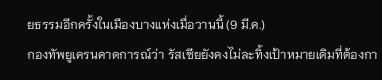ยธรรมอีกครั้งในเมืองบางแห่งเมื่อวานนี้ (9 มี.ค.)
กองทัพยูเครนคาดการณ์ว่า รัสเซียยังคงไม่ละทิ้งเป้าหมายเดิมที่ต้องกา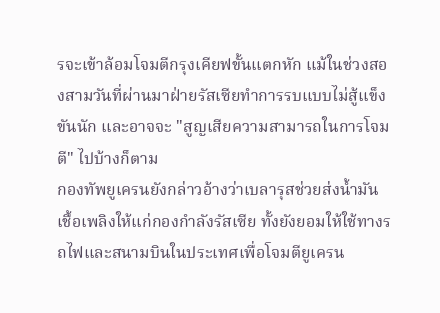รจะเข้าล้อมโจมตีกรุงเคียฟขั้นแตกหัก แม้ในช่วงสองสามวันที่ผ่านมาฝ่ายรัสเซียทำการรบแบบไม่สู้แข็งขันนัก และอาจจะ "สูญเสียความสามารถในการโจมตี" ไปบ้างก็ตาม
กองทัพยูเครนยังกล่าวอ้างว่าเบลารุสช่วยส่งน้ำมันเชื้อเพลิงให้แก่กองกำลังรัสเซีย ทั้งยังยอมให้ใช้ทางรถไฟและสนามบินในประเทศเพื่อโจมตียูเครน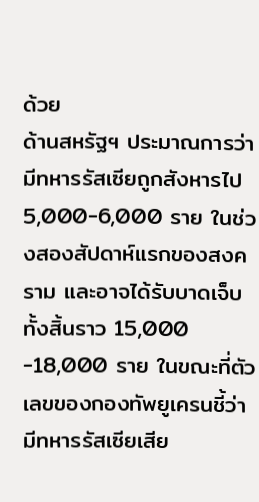ด้วย
ด้านสหรัฐฯ ประมาณการว่า มีทหารรัสเซียถูกสังหารไป 5,000-6,000 ราย ในช่วงสองสัปดาห์แรกของสงคราม และอาจได้รับบาดเจ็บทั้งสิ้นราว 15,000 -18,000 ราย ในขณะที่ตัวเลขของกองทัพยูเครนชี้ว่า มีทหารรัสเซียเสีย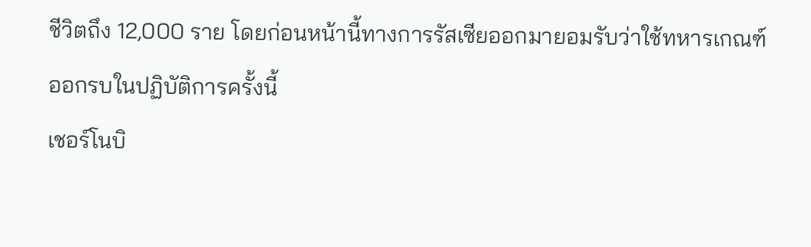ชีวิตถึง 12,000 ราย โดยก่อนหน้านี้ทางการรัสเซียออกมายอมรับว่าใช้ทหารเกณฑ์ออกรบในปฏิบัติการครั้งนี้
เชอร์โนบิ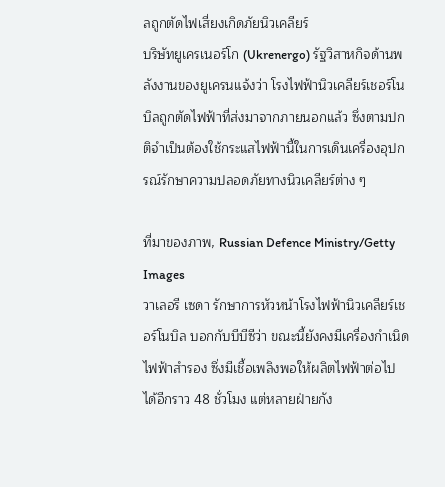ลถูกตัดไฟเสี่ยงเกิดภัยนิวเคลียร์
บริษัทยูเครเนอร์โก (Ukrenergo) รัฐวิสาหกิจด้านพลังงานของยูเครนแจ้งว่า โรงไฟฟ้านิวเคลียร์เชอร์โนบิลถูกตัดไฟฟ้าที่ส่งมาจากภายนอกแล้ว ซึ่งตามปกติจำเป็นต้องใช้กระแสไฟฟ้านี้ในการเดินเครื่องอุปกรณ์รักษาความปลอดภัยทางนิวเคลียร์ต่าง ๆ

ที่มาของภาพ, Russian Defence Ministry/Getty Images
วาเลอรี เซดา รักษาการหัวหน้าโรงไฟฟ้านิวเคลียร์เชอร์โนบิล บอกกับบีบีซีว่า ขณะนี้ยังคงมีเครื่องกำเนิดไฟฟ้าสำรอง ซึ่งมีเชื้อเพลิงพอให้ผลิตไฟฟ้าต่อไปได้อีกราว 48 ชั่วโมง แต่หลายฝ่ายกัง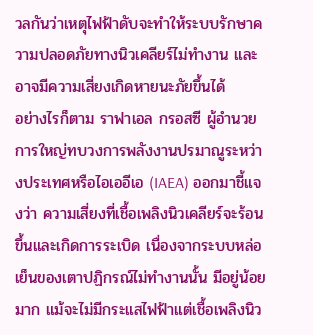วลกันว่าเหตุไฟฟ้าดับจะทำให้ระบบรักษาความปลอดภัยทางนิวเคลียร์ไม่ทำงาน และอาจมีความเสี่ยงเกิดหายนะภัยขึ้นได้
อย่างไรก็ตาม ราฟาเอล กรอสซี ผู้อำนวยการใหญ่ทบวงการพลังงานปรมาณูระหว่างประเทศหรือไอเออีเอ (IAEA) ออกมาชี้แจงว่า ความเสี่ยงที่เชื้อเพลิงนิวเคลียร์จะร้อนขึ้นและเกิดการระเบิด เนื่องจากระบบหล่อเย็นของเตาปฏิกรณ์ไม่ทำงานนั้น มีอยู่น้อยมาก แม้จะไม่มีกระแสไฟฟ้าแต่เชื้อเพลิงนิว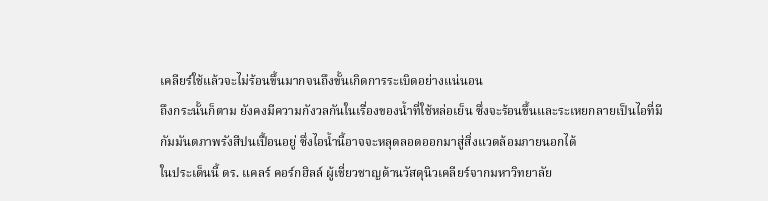เคลียร์ใช้แล้วจะไม่ร้อนขึ้นมากจนถึงขั้นเกิดการระเบิดอย่างแน่นอน
ถึงกระนั้นก็ตาม ยังคงมีความกังวลกันในเรื่องของน้ำที่ใช้หล่อเย็น ซึ่งจะร้อนขึ้นและระเหยกลายเป็นไอที่มีกัมมันตภาพรังสีปนเปื้อนอยู่ ซึ่งไอน้ำนี้อาจจะหลุดลอดออกมาสู่สิ่งแวดล้อมภายนอกได้
ในประเด็นนี้ ดร. แคลร์ คอร์กฮิลล์ ผู้เชี่ยวชาญด้านวัสดุนิวเคลียร์จากมหาวิทยาลัย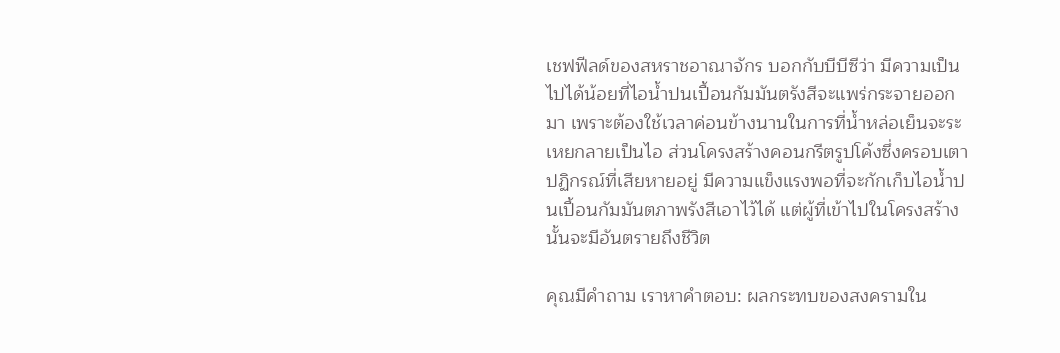เชฟฟีลด์ของสหราชอาณาจักร บอกกับบีบีซีว่า มีความเป็นไปได้น้อยที่ไอน้ำปนเปื้อนกัมมันตรังสีจะแพร่กระจายออกมา เพราะต้องใช้เวลาค่อนข้างนานในการที่น้ำหล่อเย็นจะระเหยกลายเป็นไอ ส่วนโครงสร้างคอนกรีตรูปโค้งซึ่งครอบเตาปฏิกรณ์ที่เสียหายอยู่ มีความแข็งแรงพอที่จะกักเก็บไอน้ำปนเปื้อนกัมมันตภาพรังสีเอาไว้ได้ แต่ผู้ที่เข้าไปในโครงสร้างนั้นจะมีอันตรายถึงชีวิต

คุณมีคำถาม เราหาคำตอบ: ผลกระทบของสงครามใน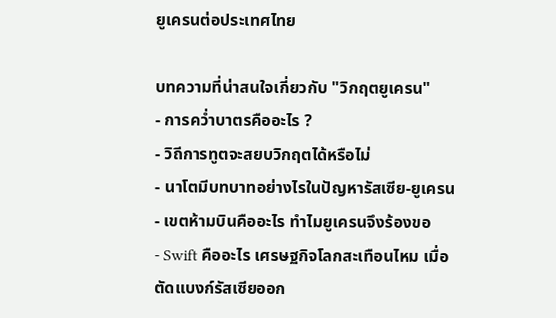ยูเครนต่อประเทศไทย

บทความที่น่าสนใจเกี่ยวกับ "วิกฤตยูเครน"
- การคว่ำบาตรคืออะไร ?
- วิถีการทูตจะสยบวิกฤตได้หรือไม่
- นาโตมีบทบาทอย่างไรในปัญหารัสเซีย-ยูเครน
- เขตห้ามบินคืออะไร ทำไมยูเครนจึงร้องขอ
- Swift คืออะไร เศรษฐกิจโลกสะเทือนไหม เมื่อตัดแบงก์รัสเซียออก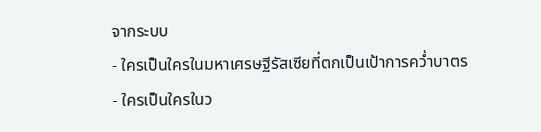จากระบบ
- ใครเป็นใครในมหาเศรษฐีรัสเซียที่ตกเป็นเป้าการคว่ำบาตร
- ใครเป็นใครในว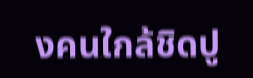งคนใกล้ชิดปู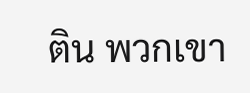ติน พวกเขา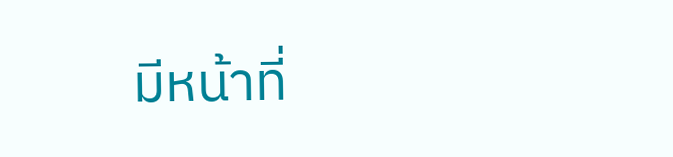มีหน้าที่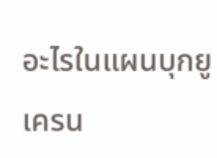อะไรในแผนบุกยูเครน